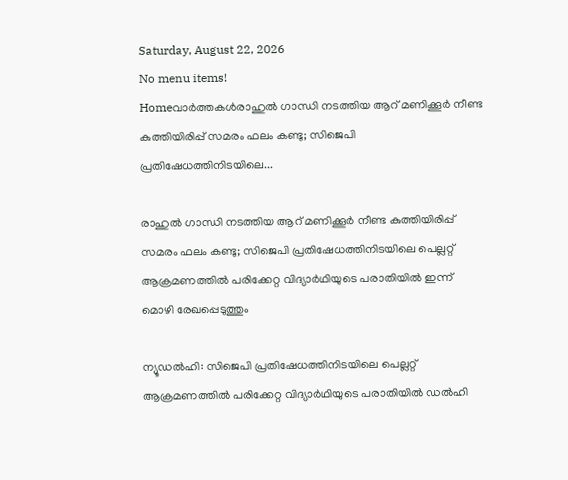Saturday, August 22, 2026
No menu items!
Homeവാർത്തകൾരാഹുല്‍ ഗാന്ധി നടത്തിയ ആറ് മണിക്കൂര്‍ നീണ്ട കുത്തിയിരിപ്പ് സമരം ഫലം കണ്ടു; സിജെപി പ്രതിഷേധത്തിനിടയിലെ...

രാഹുല്‍ ഗാന്ധി നടത്തിയ ആറ് മണിക്കൂര്‍ നീണ്ട കുത്തിയിരിപ്പ് സമരം ഫലം കണ്ടു; സിജെപി പ്രതിഷേധത്തിനിടയിലെ പെല്ലറ്റ് ആക്രമണത്തില്‍ പരിക്കേറ്റ വിദ്യാര്‍ഥിയുടെ പരാതിയിൽ ഇന്ന് മൊഴി രേഖപ്പെടുത്തും

ന്യൂഡല്‍ഹി: സിജെപി പ്രതിഷേധത്തിനിടയിലെ പെല്ലറ്റ് ആക്രമണത്തില്‍ പരിക്കേറ്റ വിദ്യാര്‍ഥിയുടെ പരാതിയില്‍ ഡല്‍ഹി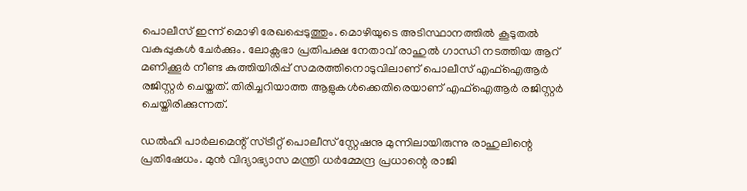പൊലീസ് ഇന്ന് മൊഴി രേഖപ്പെടുത്തും. മൊഴിയുടെ അടിസ്ഥാനത്തില്‍ കൂടുതല്‍ വകുപ്പുകള്‍ ചേര്‍ക്കും. ലോക്സഭാ പ്രതിപക്ഷ നേതാവ് രാഹുല്‍ ഗാന്ധി നടത്തിയ ആറ് മണിക്കൂര്‍ നീണ്ട കുത്തിയിരിപ്പ് സമരത്തിനൊടുവിലാണ് പൊലീസ് എഫ്ഐആര്‍ രജിസ്റ്റര്‍ ചെയ്തത്. തിരിച്ചറിയാത്ത ആളുകള്‍ക്കെതിരെയാണ് എഫ്ഐആര്‍ രജിസ്റ്റര്‍ ചെയ്തിരിക്കുന്നത്.

ഡല്‍ഹി പാര്‍ലമെന്റ് സ്ട്രീറ്റ് പൊലീസ് സ്റ്റേഷനു മുന്നിലായിരുന്നു രാഹുലിന്റെ പ്രതിഷേധം. മുന്‍ വിദ്യാഭ്യാസ മന്ത്രി ധര്‍മ്മേന്ദ്ര പ്രധാന്റെ രാജി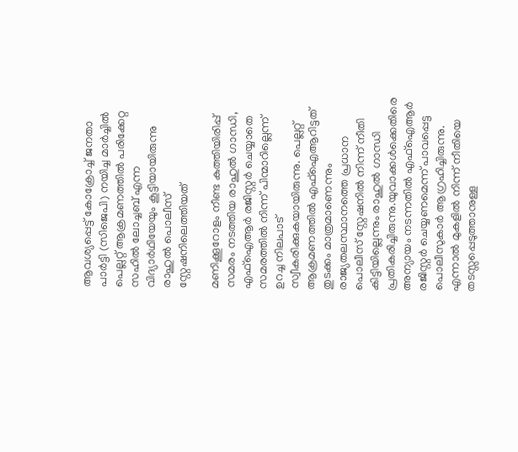ആവശ്യപ്പെട്ട് കോക്രോച്ച് ജനതാ പാര്‍ട്ടി (സിജെപി) നയിച്ച മാര്‍ച്ചില്‍ പെല്ലറ്റ് ആക്രമണത്തില്‍ പരിക്കേറ്റ സഹില്‍ ലോച്ചബ് എന്ന വിദ്യാര്‍ഥിയേയും കൂട്ടിയായിരുന്നു രാഹുല്‍ പൊലീസ് സ്റ്റേഷനിലെത്തിയത്

മണിക്കൂറോളം നീണ്ട കുത്തിയിരിപ്പ് സമരം നടത്തിയ രാഹുല്‍ ഗാന്ധി, എഫ്‌ഐആര്‍ രജിസ്റ്റര്‍ ചെയ്യാതെ സമരത്തില്‍ നിന്ന് പിന്മാറില്ലെന്ന് ഉറച്ച നിലപാട് സ്വീകരിക്കുകയായിരുന്നു. പെല്ലറ്റ് ആക്രമണത്തില്‍ എഫ്ഐആറിട്ടത് തുടക്കം മാത്രമാണെന്നും രാജ്യതലസ്ഥാനത്തെ പ്രധാന പൊലീസ് സ്റ്റേഷനില്‍ നിന്ന് നീതി കിട്ടിയില്ലെന്നും രാഹുല്‍ ഗാന്ധി പ്രതികരിച്ചിരുന്നു.യുവാക്കള്‍ക്കെതിരെ അന്യായം നടന്നതില്‍ എഫ്ഐആര്‍ രജിസ്റ്റര്‍ ചെയ്യണമെന്ന് പാവപ്പെട്ട പൊലീസുകാര്‍ ആഗ്രഹിച്ചിരുന്നു. എന്നാല്‍ മുകളില്‍ നിന്ന് നീതിയെ തടസ്സപ്പെടുത്താനുള്ള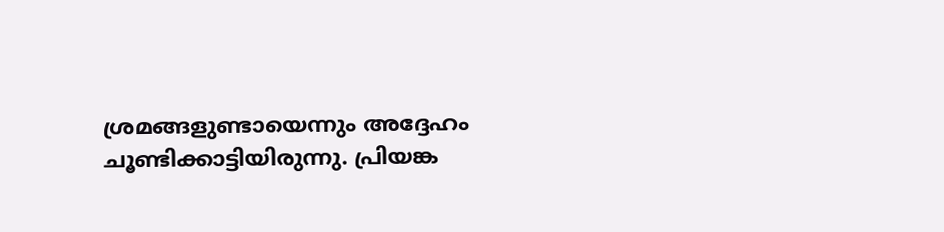ശ്രമങ്ങളുണ്ടായെന്നും അദ്ദേഹം ചൂണ്ടിക്കാട്ടിയിരുന്നു. പ്രിയങ്ക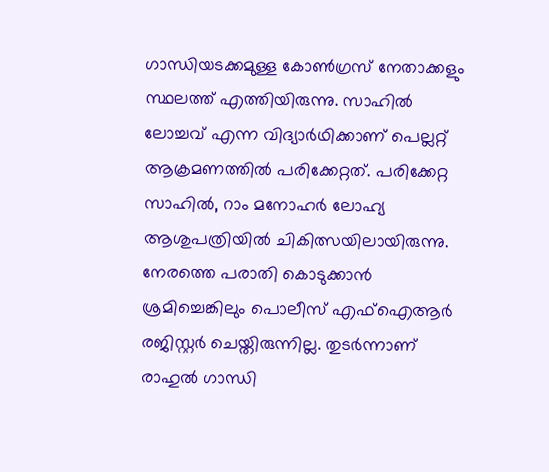ഗാന്ധിയടക്കമുള്ള കോണ്‍ഗ്രസ് നേതാക്കളും സ്ഥലത്ത് എത്തിയിരുന്നു. സാഹില്‍ ലോച്ചവ് എന്ന വിദ്യാര്‍ഥിക്കാണ് പെല്ലറ്റ് ആക്രമണത്തില്‍ പരിക്കേറ്റത്. പരിക്കേറ്റ സാഹില്‍, റാം മനോഹര്‍ ലോഹ്യ ആശുപത്രിയില്‍ ചികിത്സയിലായിരുന്നു. നേരത്തെ പരാതി കൊടുക്കാന്‍ ശ്രമിച്ചെങ്കിലും പൊലീസ് എഫ്ഐആര്‍ രജിസ്റ്റര്‍ ചെയ്തിരുന്നില്ല. തുടര്‍ന്നാണ് രാഹുല്‍ ഗാന്ധി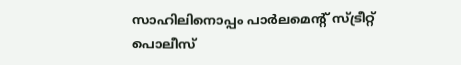സാഹിലിനൊപ്പം പാര്‍ലമെന്റ് സ്ട്രീറ്റ് പൊലീസ്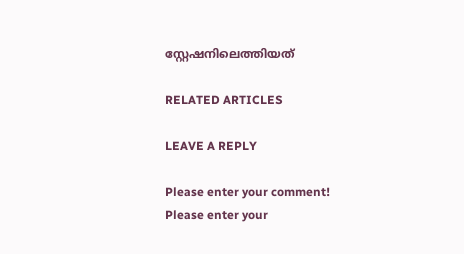സ്റ്റേഷനിലെത്തിയത്

RELATED ARTICLES

LEAVE A REPLY

Please enter your comment!
Please enter your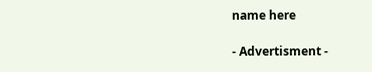name here

- Advertisment -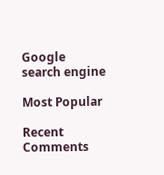Google search engine

Most Popular

Recent Comments